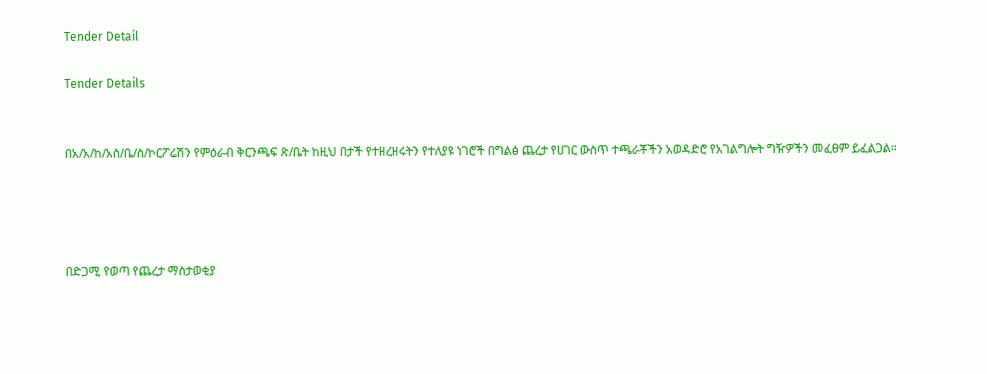Tender Detail

Tender Details


በአ/አ/ከ/አስ/ቤ/ስ/ኮርፖሬሽን የምዕራብ ቅርንጫፍ ጽ/ቤት ከዚህ በታች የተዘረዘሩትን የተለያዩ ነገሮች በግልፅ ጨረታ የሀገር ውስጥ ተጫራቾችን አወዳድሮ የአገልግሎት ግዥዎችን መፈፀም ይፈልጋል።




በድጋሚ የወጣ የጨረታ ማስታወቂያ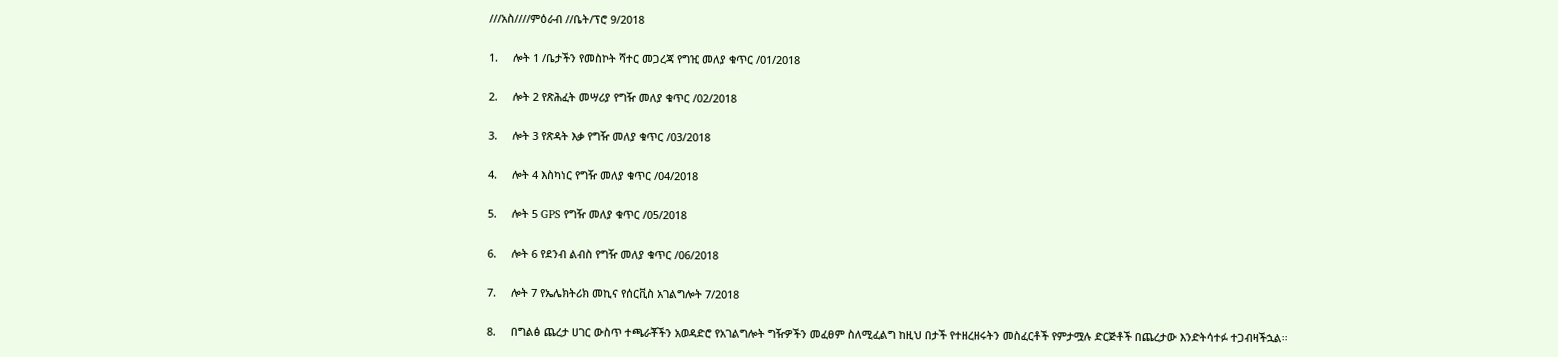///አስ////ምዕራብ //ቤት/ፕሮ 9/2018

1.     ሎት 1 /ቤታችን የመስኮት ሻተር መጋረጃ የግዢ መለያ ቁጥር /01/2018

2.     ሎት 2 የጽሕፈት መሣሪያ የግዥ መለያ ቁጥር /02/2018

3.     ሎት 3 የጽዳት እቃ የግዥ መለያ ቁጥር /03/2018

4.     ሎት 4 እስካነር የግዥ መለያ ቁጥር /04/2018

5.     ሎት 5 GPS የግዥ መለያ ቁጥር /05/2018

6.     ሎት 6 የደንብ ልብስ የግዥ መለያ ቁጥር /06/2018

7.     ሎት 7 የኤሌክትሪክ መኪና የሰርቪስ አገልግሎት 7/2018

8.     በግልፅ ጨረታ ሀገር ውስጥ ተጫራቾችን አወዳድሮ የአገልግሎት ግዥዎችን መፈፀም ስለሚፈልግ ከዚህ በታች የተዘረዘሩትን መስፈርቶች የምታሟሉ ድርጅቶች በጨረታው እንድትሳተፉ ተጋብዛችኋል፡፡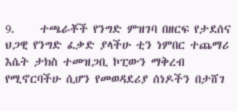9.     ተጫራቾች የንግድ ምዝገባ በዘርፍ የታደሰና ህጋዊ የንግድ ፈቃድ ያላችሁ ቲን ነምበር ተጨማሪ እሴት ታክስ ተመዝጋቢ ኮፒውን ማቅረብ የሚኖርባችሁ ሲሆን የመወዳደሪያ ሰነዶችን በታሸገ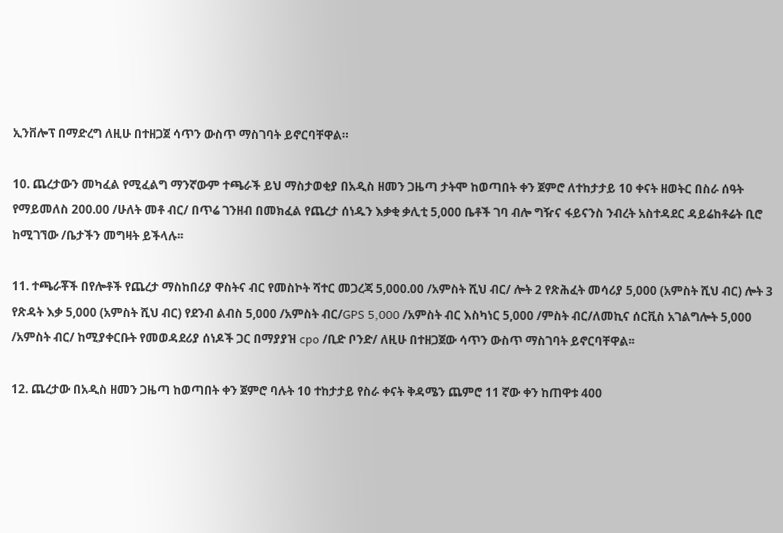ኢንቨሎፕ በማድረግ ለዚሁ በተዘጋጀ ሳጥን ውስጥ ማስገባት ይኖርባቸዋል።

10. ጨረታውን መካፈል የሚፈልግ ማንኛውም ተጫራች ይህ ማስታወቂያ በአዲስ ዘመን ጋዜጣ ታትሞ ከወጣበት ቀን ጀምሮ ለተከታታይ 10 ቀናት ዘወትር በስራ ሰዓት የማይመለስ 200.00 /ሁለት መቶ ብር/ በጥሬ ገንዘብ በመክፈል የጨረታ ሰነዱን እቃቂ ቃሊቲ 5,000 ቤቶች ገባ ብሎ ግዥና ፋይናንስ ንብረት አስተዳደር ዳይሬከቶሬት ቢሮ ከሚገኘው /ቤታችን መግዛት ይችላሉ፡፡

11. ተጫራቾች በየሎቶች የጨረታ ማስከበሪያ ዋስትና ብር የመስኮት ሻተር መጋረጃ 5,000.00 /አምስት ሺህ ብር/ ሎት 2 የጽሕፈት መሳሪያ 5,000 (አምስት ሺህ ብር) ሎት 3 የጽዳት እቃ 5,000 (አምስት ሺህ ብር) የደንብ ልብስ 5,000 /አምስት ብር/GPS 5,000 /አምስት ብር እስካነር 5,000 /ምስት ብር/ለመኪና ሰርቪስ አገልግሎት 5,000 /አምስት ብር/ ከሚያቀርቡት የመወዳደሪያ ሰነዶች ጋር በማያያዝ cpo /ቢድ ቦንድ/ ለዚሁ በተዘጋጀው ሳጥን ውስጥ ማስገባት ይኖርባቸዋል፡፡

12. ጨረታው በአዲስ ዘመን ጋዜጣ ከወጣበት ቀን ጀምሮ ባሉት 10 ተከታታይ የስራ ቀናት ቅዳሜን ጨምሮ 11 ኛው ቀን ከጠዋቱ 400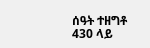ሰዓት ተዘግቶ 430 ላይ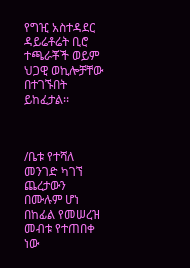የግዢ አስተዳደር ዳይሬቶሬት ቢሮ ተጫራቾች ወይም ህጋዊ ወኪሎቻቸው በተገኙበት ይከፈታል፡፡



/ቤቱ የተሻለ መንገድ ካገኘ ጨረታውን በሙሉም ሆነ በከፊል የመሠረዝ መብቱ የተጠበቀ ነው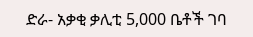ድራ- አቃቂ ቃሊቲ 5,000 ቤቶች ገባ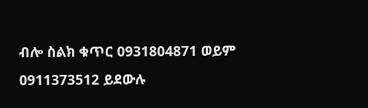ብሎ ስልክ ቁጥር 0931804871 ወይም 0911373512 ይደውሉ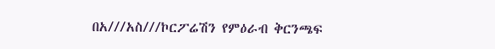በአ///አስ///ኮርፖሬሽን የምዕራብ ቅርንጫፍ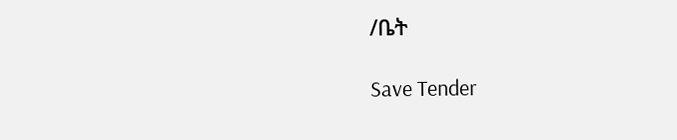/ቤት

Save Tender